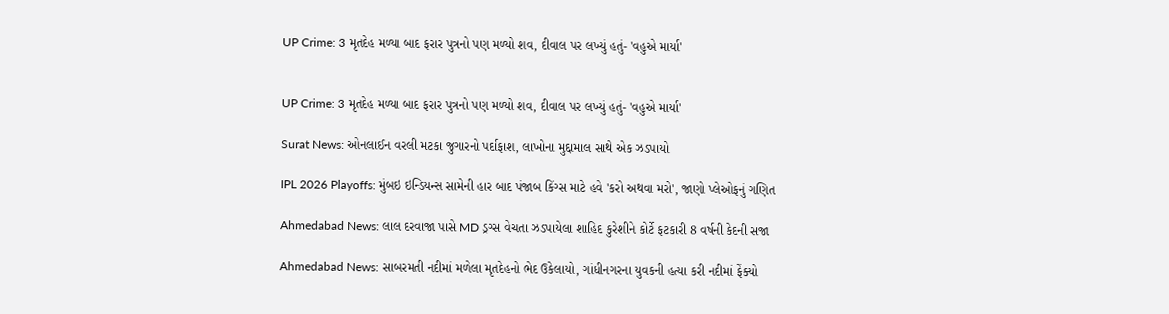UP Crime: 3 મૃતદેહ મળ્યા બાદ ફરાર પુત્રનો પણ મળ્યો શવ, દીવાલ પર લખ્યું હતું- 'વહુએ માર્યા'


UP Crime: 3 મૃતદેહ મળ્યા બાદ ફરાર પુત્રનો પણ મળ્યો શવ, દીવાલ પર લખ્યું હતું- 'વહુએ માર્યા'

Surat News: ઓનલાઈન વરલી મટકા જુગારનો પર્દાફાશ, લાખોના મુદ્દામાલ સાથે એક ઝડપાયો

IPL 2026 Playoffs: મુંબઇ ઇન્ડિયન્સ સામેની હાર બાદ પંજાબ કિંગ્સ માટે હવે 'કરો અથવા મરો', જાણો પ્લેઓફનું ગણિત

Ahmedabad News: લાલ દરવાજા પાસે MD ડ્રગ્સ વેચતા ઝડપાયેલા શાહિદ કુરેશીને કોર્ટે ફટકારી 8 વર્ષની કેદની સજા

Ahmedabad News: સાબરમતી નદીમાં મળેલા મૃતદેહનો ભેદ ઉકેલાયો, ગાંધીનગરના યુવકની હત્યા કરી નદીમાં ફેંક્યો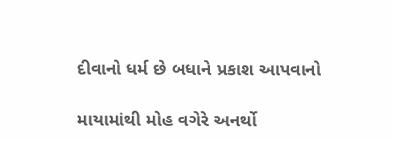દીવાનો ધર્મ છે બધાને પ્રકાશ આપવાનો

માયામાંથી મોહ વગેરે અનર્થો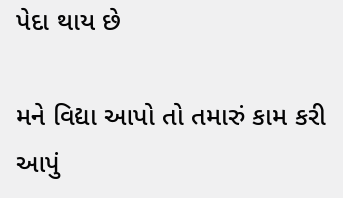પેદા થાય છે

મને વિદ્યા આપો તો તમારું કામ કરી આપું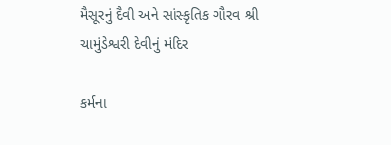મૈસૂરનું દૈવી અને સાંસ્કૃતિક ગૌરવ શ્રી ચામુંડેશ્વરી દેવીનું મંદિર

કર્મના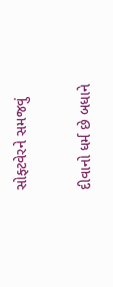સોફ્ટવેરને સમજવું

દીવાનો ધર્મ છે બધાને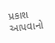પ્રકાશ આપવાનો